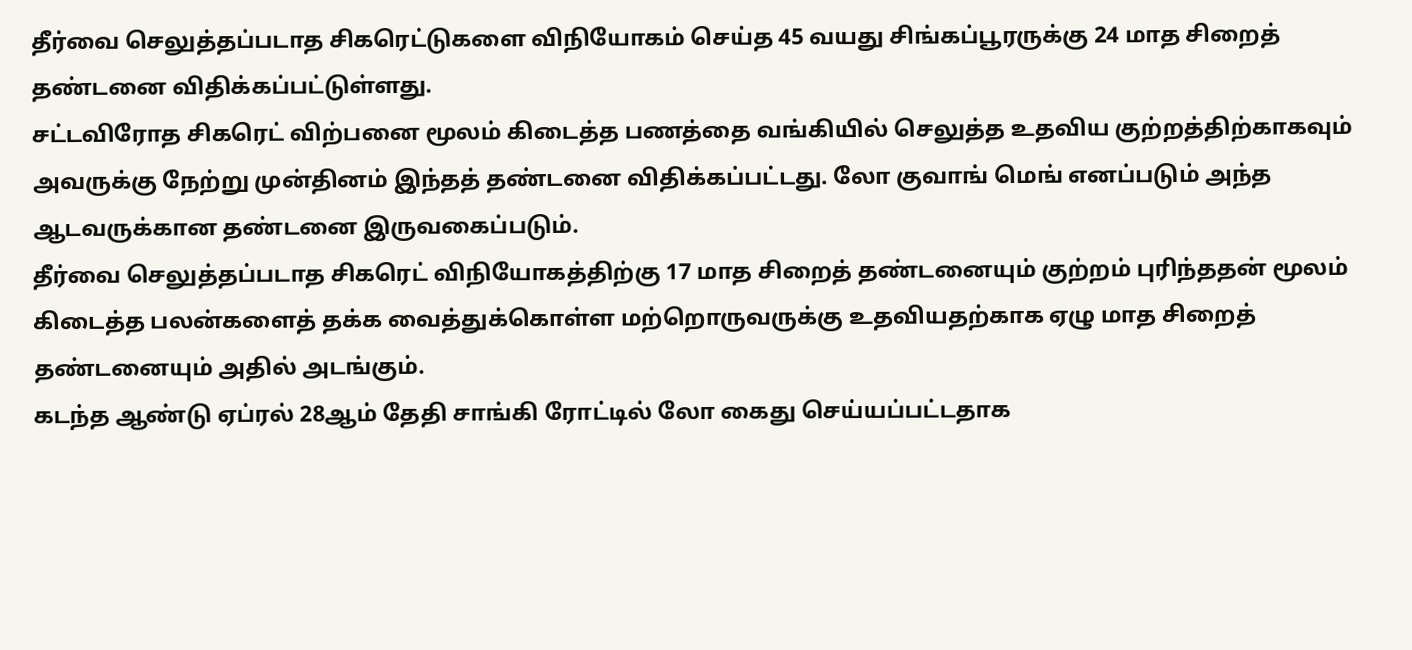தீர்வை செலுத்தப்படாத சிகரெட்டுகளை விநியோகம் செய்த 45 வயது சிங்கப்பூரருக்கு 24 மாத சிறைத் தண்டனை விதிக்கப்பட்டுள்ளது.
சட்டவிரோத சிகரெட் விற்பனை மூலம் கிடைத்த பணத்தை வங்கியில் செலுத்த உதவிய குற்றத்திற்காகவும் அவருக்கு நேற்று முன்தினம் இந்தத் தண்டனை விதிக்கப்பட்டது. லோ குவாங் மெங் எனப்படும் அந்த ஆடவருக்கான தண்டனை இருவகைப்படும்.
தீர்வை செலுத்தப்படாத சிகரெட் விநியோகத்திற்கு 17 மாத சிறைத் தண்டனையும் குற்றம் புரிந்ததன் மூலம் கிடைத்த பலன்களைத் தக்க வைத்துக்கொள்ள மற்றொருவருக்கு உதவியதற்காக ஏழு மாத சிறைத் தண்டனையும் அதில் அடங்கும்.
கடந்த ஆண்டு ஏப்ரல் 28ஆம் தேதி சாங்கி ரோட்டில் லோ கைது செய்யப்பட்டதாக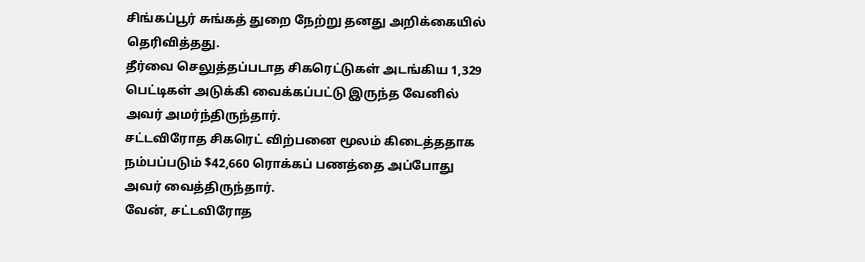சிங்கப்பூர் சுங்கத் துறை நேற்று தனது அறிக்கையில் தெரிவித்தது.
தீர்வை செலுத்தப்படாத சிகரெட்டுகள் அடங்கிய 1,329 பெட்டிகள் அடுக்கி வைக்கப்பட்டு இருந்த வேனில் அவர் அமர்ந்திருந்தார்.
சட்டவிரோத சிகரெட் விற்பனை மூலம் கிடைத்ததாக நம்பப்படும் $42,660 ரொக்கப் பணத்தை அப்போது அவர் வைத்திருந்தார்.
வேன், சட்டவிரோத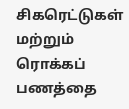சிகரெட்டுகள் மற்றும் ரொக்கப் பணத்தை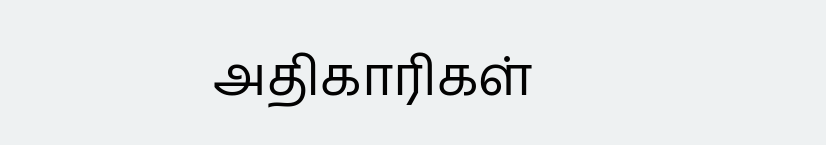அதிகாரிகள்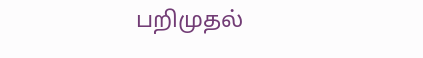பறிமுதல்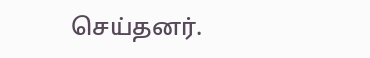செய்தனர்.